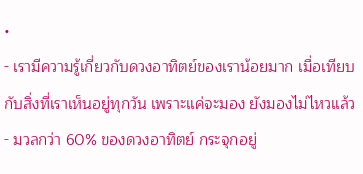•
- เรามีความรู้เกี่ยวกับดวงอาทิตย์ของเราน้อยมาก เมื่อเทียบกับสิ่งที่เราเห็นอยู่ทุกวัน เพราะแค่จะมอง ยังมองไม่ไหวแล้ว
- มวลกว่า 60% ของดวงอาทิตย์ กระจุกอยู่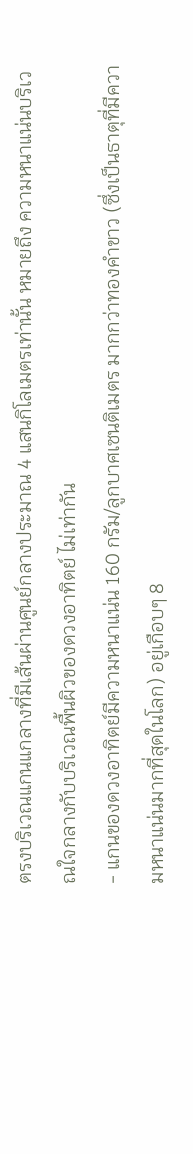ตรงบริเวณแกนแกลางที่มีเส้นผ่านศูนย์กลางประมาณ 4 แสนกิโลเมตรเท่านั้น หมายถึง ความหนาแน่นบริเวณใจกลางกับบริเวณพื้นผิวของดวงอาทิตย์ ไม่เท่ากัน
- แกนของดวงอาทิตย์มีความหนาแน่น 160 กรัม/ลูกบาศเซนติเมตร มากกว่าทองคำขาว (ซึ่งเป็นธาตุที่มีความหนาแน่นมากที่สุดในโลก) อยู่เกือบๆ 8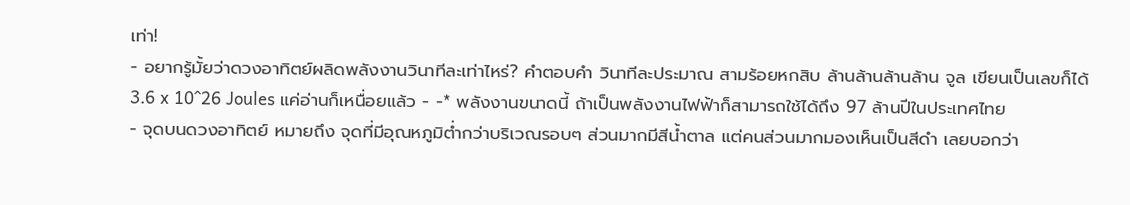เท่า!
- อยากรู้มั้ยว่าดวงอาทิตย์ผลิดพลังงานวินาทีละเท่าไหร่? คำตอบคำ วินาทีละประมาณ สามร้อยหกสิบ ล้านล้านล้านล้าน จูล เขียนเป็นเลขก็ได้ 3.6 x 10^26 Joules แค่อ่านก็เหนื่อยแล้ว - -* พลังงานขนาดนี้ ถ้าเป็นพลังงานไฟฟ้าก็สามารถใช้ได้ถึง 97 ล้านปีในประเทศไทย
- จุดบนดวงอาทิตย์ หมายถึง จุดที่มีอุณหภูมิต่ำกว่าบริเวณรอบๆ ส่วนมากมีสีน้ำตาล แต่คนส่วนมากมองเห็นเป็นสีดำ เลยบอกว่า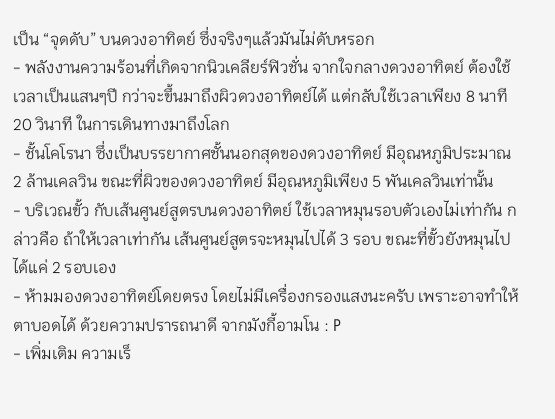เป็น “จุดดับ” บนดวงอาทิตย์ ซึ่งจริงๆแล้วมันไม่ดับหรอก
- พลังงานความร้อนที่เกิดจากนิวเคลียร์ฟิวชั่น จากใจกลางดวงอาทิตย์ ต้องใช้เวลาเป็นแสนๆปี กว่าจะขึ้นมาถึงผิวดวงอาทิตย์ได้ แต่กลับใช้เวลาเพียง 8 นาที 20 วินาที ในการเดินทางมาถึงโลก
- ชั้นโคโรนา ซึ่งเป็นบรรยากาศชั้นนอกสุดของดวงอาทิตย์ มีอุณหภูมิประมาณ 2 ล้านเคลวิน ขณะที่ผิวของดวงอาทิตย์ มีอุณหภูมิเพียง 5 พันเคลวินเท่านั้น
- บริเวณขั้ว กับเส้นศูนย์สูตรบนดวงอาทิตย์ ใช้เวลาหมุนรอบตัวเองไม่เท่ากัน กล่าวคือ ถ้าให้เวลาเท่ากัน เส้นศูนย์สูตรจะหมุนไปได้ 3 รอบ ขณะที่ขั้วยังหมุนไปได้แค่ 2 รอบเอง
- ห้ามมองดวงอาทิตย์โดยตรง โดยไม่มีเครื่องกรองแสงนะครับ เพราะอาจทำให้ตาบอดได้ ด้วยความปรารถนาดี จากมังกี้อามโน : P
- เพิ่มเติม ความเร็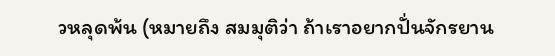วหลุดพ้น (หมายถึง สมมุติว่า ถ้าเราอยากปั่นจักรยาน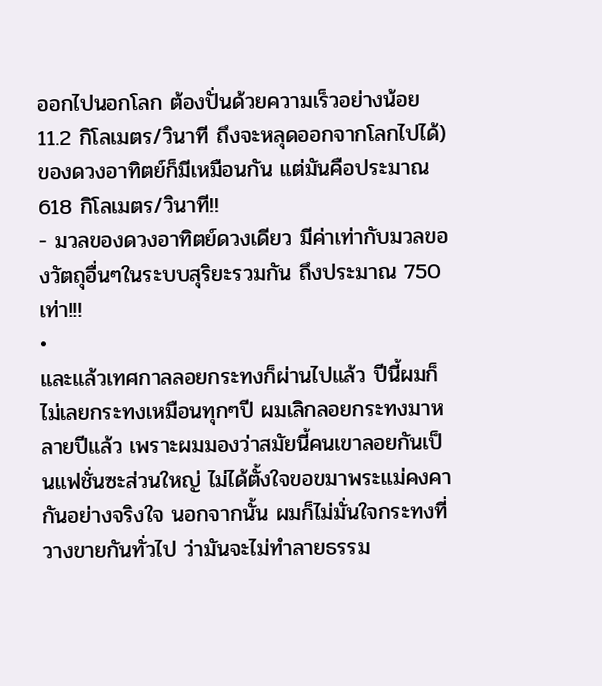ออกไปนอกโลก ต้องปั่นด้วยความเร็วอย่างน้อย 11.2 กิโลเมตร/วินาที ถึงจะหลุดออกจากโลกไปได้) ของดวงอาทิตย์ก็มีเหมือนกัน แต่มันคือประมาณ 618 กิโลเมตร/วินาที!!
- มวลของดวงอาทิตย์ดวงเดียว มีค่าเท่ากับมวลของวัตถุอื่นๆในระบบสุริยะรวมกัน ถึงประมาณ 750 เท่า!!!
•
และแล้วเทศกาลลอยกระทงก็ผ่านไปแล้ว ปีนี้ผมก็ไม่เลยกระทงเหมือนทุกๆปี ผมเลิกลอยกระทงมาหลายปีแล้ว เพราะผมมองว่าสมัยนี้คนเขาลอยกันเป็นแฟชั่นซะส่วนใหญ่ ไม่ได้ตั้งใจขอขมาพระแม่คงคากันอย่างจริงใจ นอกจากนั้น ผมก็ไม่มั่นใจกระทงที่วางขายกันทั่วไป ว่ามันจะไม่ทำลายธรรม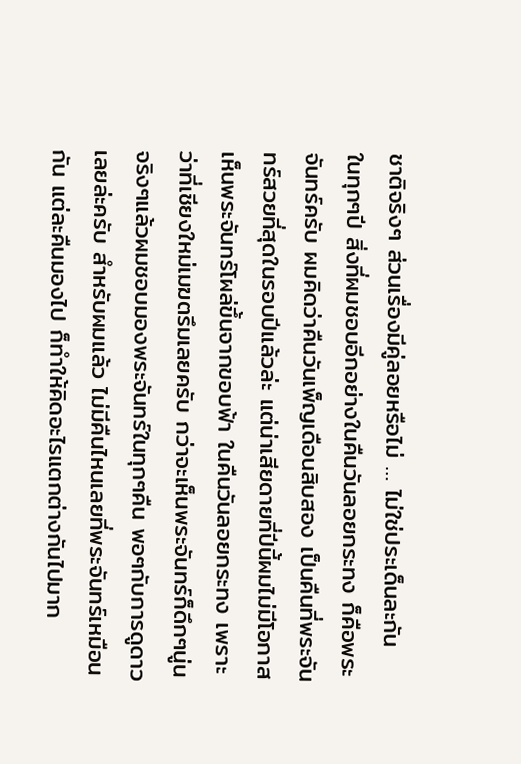ชาติจริงๆ ส่วนเรื่องมีคู่ลอยหรือไม่ … ไม่ใช่ประเด็นละกัน
ในทุกๆปี สิ่งที่ผมชอบอีกอย่างในคืนวันลอยกระทง ก็คือพระจันทร์ครับ ผมคิดว่าคืนวันเพ็ญเดือนสิบสอง เป็นคืนที่พระจันทร์สวยที่สุดในรอบปีแล้วล่ะ แต่น่าเสียดายที่ปีนี้ผมไม่มีโอกาสเห็นพระจันทร์โผล่ขึ้นจากขอบฟ้า ในคืนวันลอยกระทง เพราะว่าที่เชียงใหม่เมฆตรึมเลยครับ กว่าจะเห็นพระจันทร์ก็ดึกๆนู่น จริงๆแล้วผมชอบมองพระจันทร์ในทุกๆคืน พอๆกับการดูดาวเลยล่ะครับ สำหรับผมแล้ว ไม่มีคืนไหนเลยที่พระจันทร์เหมือนกัน แต่ละคืนมองไป ก็ทำให้คิดอะไรแตกต่างกันไปมาก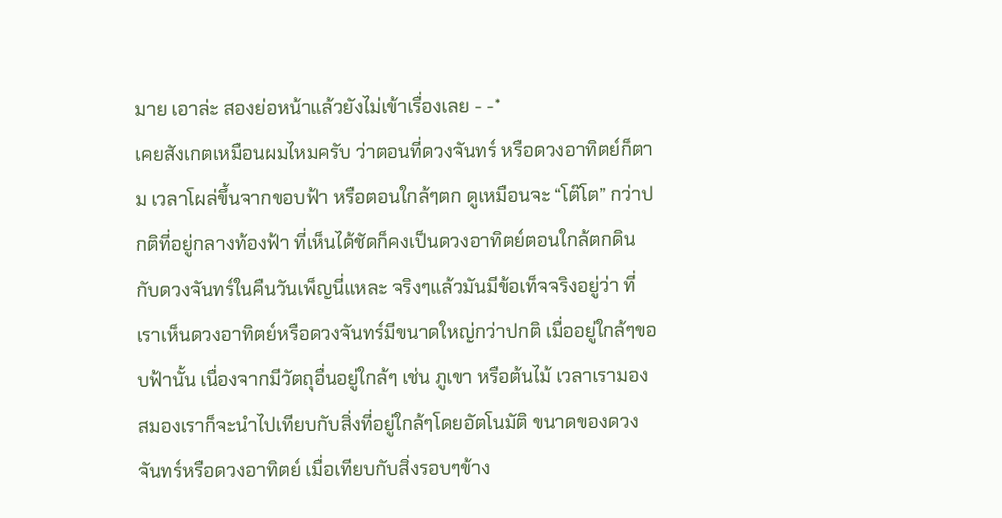มาย เอาล่ะ สองย่อหน้าแล้วยังไม่เข้าเรื่องเลย - -*
เคยสังเกตเหมือนผมไหมครับ ว่าตอนที่ดวงจันทร์ หรือดวงอาทิตย์ก็ตาม เวลาโผล่ขึ้นจากขอบฟ้า หรือตอนใกล้ๆตก ดูเหมือนจะ “โต๊โต” กว่าปกติที่อยู่กลางท้องฟ้า ที่เห็นได้ชัดก็คงเป็นดวงอาทิตย์ตอนใกล้ตกดิน กับดวงจันทร์ในคืนวันเพ็ญนี่แหละ จริงๆแล้วมันมีข้อเท็จจริงอยู่ว่า ที่เราเห็นดวงอาทิตย์หรือดวงจันทร์มีขนาดใหญ่กว่าปกติ เมื่ออยู่ใกล้ๆขอบฟ้านั้น เนื่องจากมีวัตถุอื่นอยู่ใกล้ๆ เช่น ภูเขา หรือต้นไม้ เวลาเรามอง สมองเราก็จะนำไปเทียบกับสิ่งที่อยู่ใกล้ๆโดยอัตโนมัติ ขนาดของดวงจันทร์หรือดวงอาทิตย์ เมื่อเทียบกับสิ่งรอบๆข้าง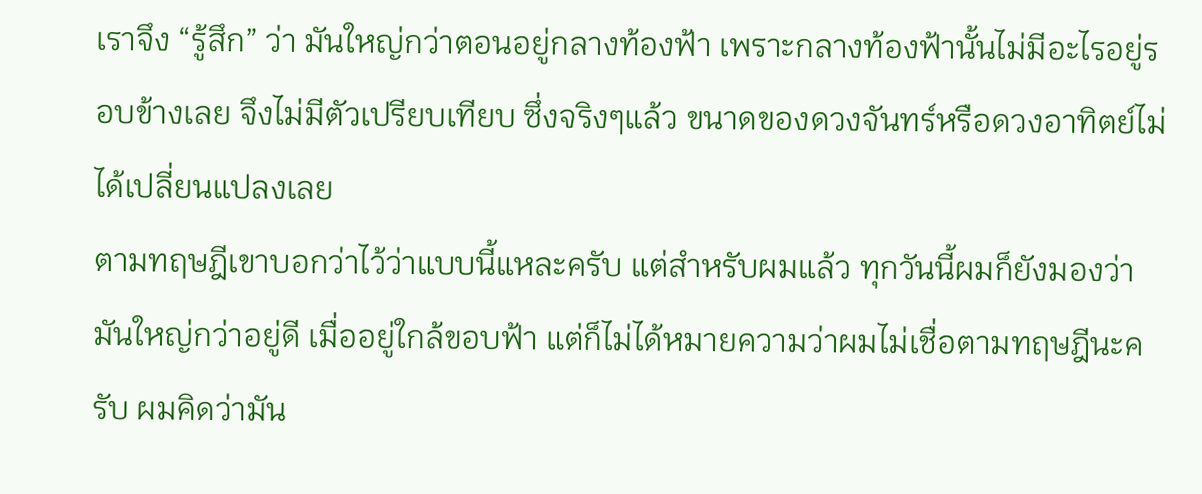เราจึง “รู้สึก” ว่า มันใหญ่กว่าตอนอยู่กลางท้องฟ้า เพราะกลางท้องฟ้านั้นไม่มีอะไรอยู่รอบข้างเลย จึงไม่มีตัวเปรียบเทียบ ซึ่งจริงๆแล้ว ขนาดของดวงจันทร์หรือดวงอาทิตย์ไม่ได้เปลี่ยนแปลงเลย
ตามทฤษฎีเขาบอกว่าไว้ว่าแบบนี้แหละครับ แต่สำหรับผมแล้ว ทุกวันนี้ผมก็ยังมองว่ามันใหญ่กว่าอยู่ดี เมื่ออยู่ใกล้ขอบฟ้า แต่ก็ไม่ได้หมายความว่าผมไม่เชื่อตามทฤษฎีนะครับ ผมคิดว่ามัน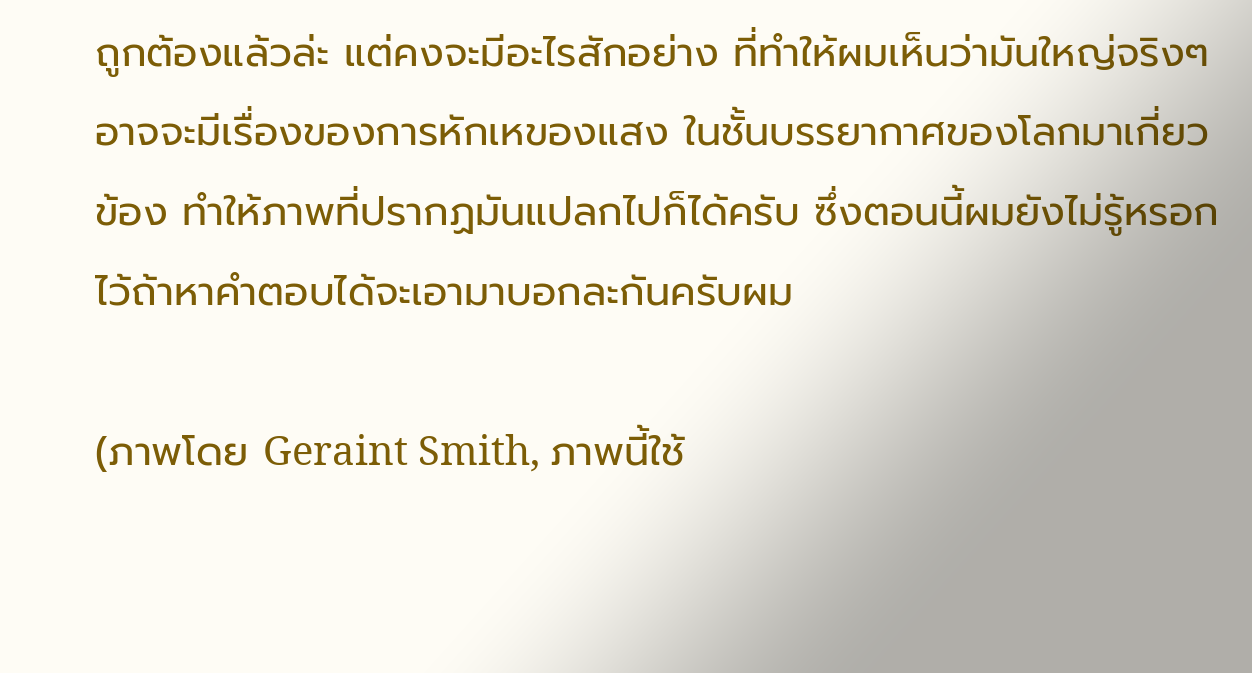ถูกต้องแล้วล่ะ แต่คงจะมีอะไรสักอย่าง ที่ทำให้ผมเห็นว่ามันใหญ่จริงๆ อาจจะมีเรื่องของการหักเหของแสง ในชั้นบรรยากาศของโลกมาเกี่ยวข้อง ทำให้ภาพที่ปรากฏมันแปลกไปก็ได้ครับ ซึ่งตอนนี้ผมยังไม่รู้หรอก ไว้ถ้าหาคำตอบได้จะเอามาบอกละกันครับผม

(ภาพโดย Geraint Smith, ภาพนี้ใช้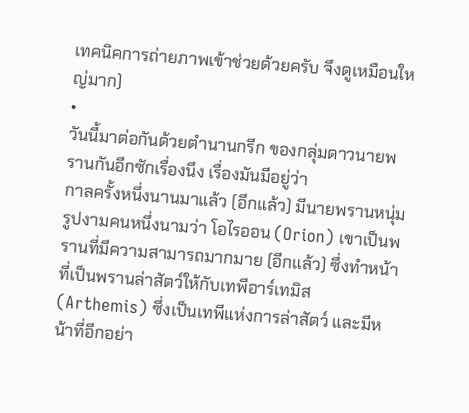เทคนิคการถ่ายภาพเข้าช่วยด้วยครับ จึงดูเหมือนใหญ่มาก)
•
วันนี้มาต่อกันด้วยตำนานกรีก ของกลุ่มดาวนายพรานกันอีกซักเรื่องนึง เรื่องมันมีอยู่ว่า
กาลครั้งหนึ่งนานมาแล้ว (อีกแล้ว) มีนายพรานหนุ่มรูปงามคนหนึ่งนามว่า โอไรออน (Orion) เขาเป็นพรานที่มีความสามารถมากมาย (อีกแล้ว) ซึ่งทำหน้าที่เป็นพรานล่าสัตว์ให้กับเทพีอาร์เทมิส (Arthemis) ซึ่งเป็นเทพีแห่งการล่าสัตว์ และมีหน้าที่อีกอย่า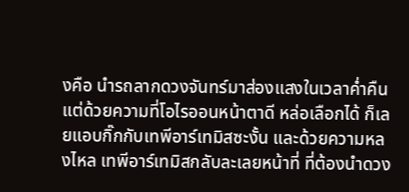งคือ นำรถลากดวงจันทร์มาส่องแสงในเวลาค่ำคืน แต่ด้วยความที่โอไรออนหน้าตาดี หล่อเลือกได้ ก็เลยแอบกิ๊กกับเทพีอาร์เทมิสซะงั้น และด้วยความหลงไหล เทพีอาร์เทมิสกลับละเลยหน้าที่ ที่ต้องนำดวง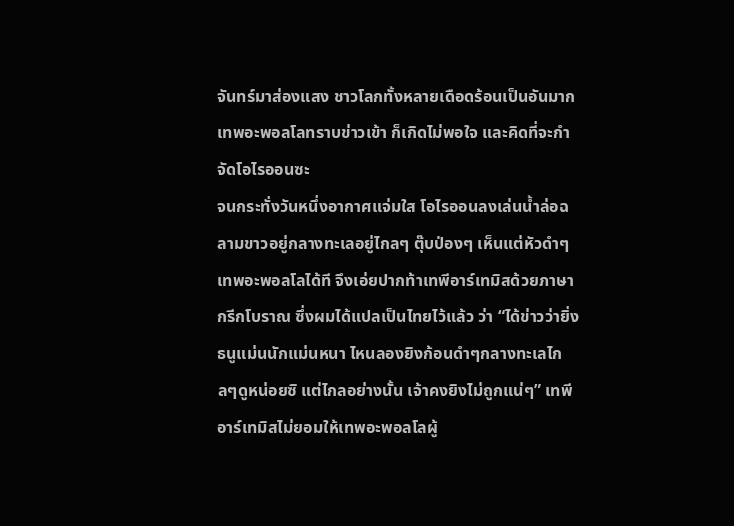จันทร์มาส่องแสง ชาวโลกทั้งหลายเดือดร้อนเป็นอันมาก เทพอะพอลโลทราบข่าวเข้า ก็เกิดไม่พอใจ และคิดที่จะกำจัดโอไรออนซะ
จนกระทั่งวันหนึ่งอากาศแจ่มใส โอไรออนลงเล่นน้ำล่อฉลามขาวอยู่กลางทะเลอยู่ไกลๆ ตุ๊บป่องๆ เห็นแต่หัวดำๆ เทพอะพอลโลได้ที จึงเอ่ยปากท้าเทพีอาร์เทมิสด้วยภาษากรีกโบราณ ซึ่งผมได้แปลเป็นไทยไว้แล้ว ว่า “ได้ข่าวว่ายิ่งธนูแม่นนักแม่นหนา ไหนลองยิงก้อนดำๆกลางทะเลไกลๆดูหน่อยซิ แต่ไกลอย่างนั้น เจ้าคงยิงไม่ถูกแน่ๆ” เทพีอาร์เทมิสไม่ยอมให้เทพอะพอลโลผู้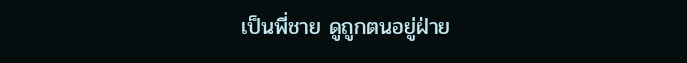เป็นพี่ชาย ดูถูกตนอยู่ฝ่าย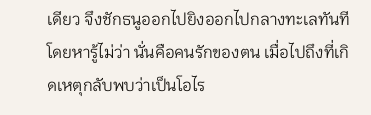เดียว จึงชักธนูออกไปยิงออกไปกลางทะเลทันที โดยหารู้ไม่ว่า นั่นคือคนรักของตน เมื่อไปถึงที่เกิดเหตุกลับพบว่าเป็นโอไร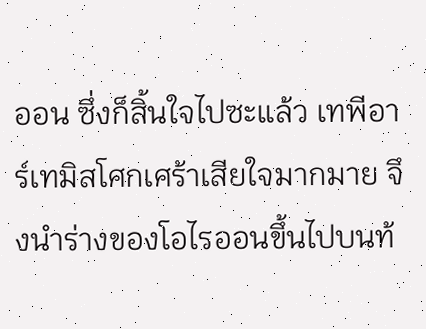ออน ซึ่งก็สิ้นใจไปซะแล้ว เทพีอาร์เทมิสโศกเศร้าเสียใจมากมาย จึงนำร่างของโอไรออนขึ้นไปบนท้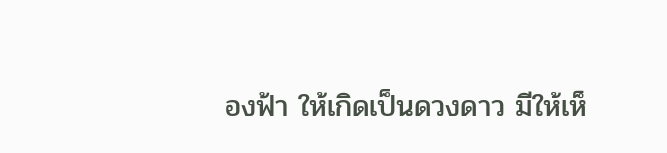องฟ้า ให้เกิดเป็นดวงดาว มีให้เห็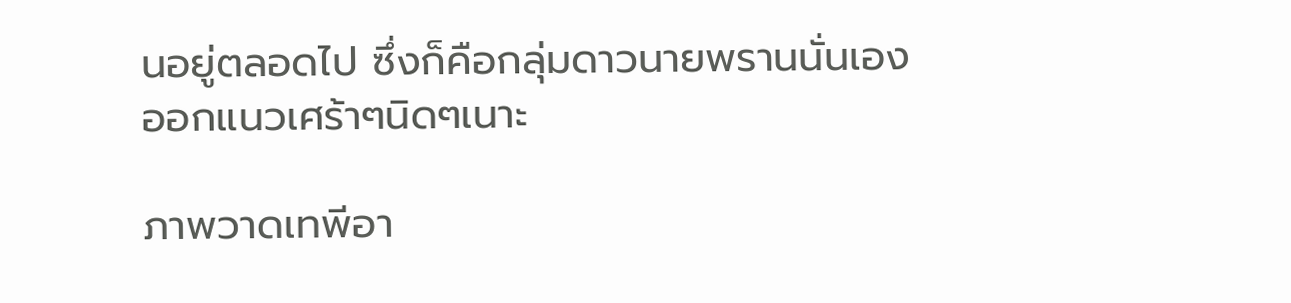นอยู่ตลอดไป ซึ่งก็คือกลุ่มดาวนายพรานนั่นเอง
ออกแนวเศร้าๆนิดๆเนาะ

ภาพวาดเทพีอา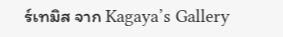ร์เทมิส จาก Kagaya’s Gallery